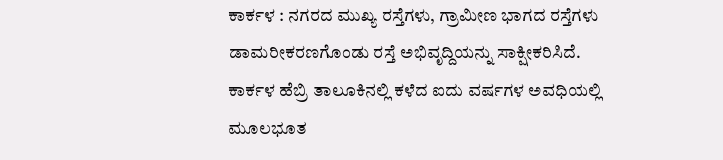ಕಾರ್ಕಳ : ನಗರದ ಮುಖ್ಯ ರಸ್ತೆಗಳು, ಗ್ರಾಮೀಣ ಭಾಗದ ರಸ್ತೆಗಳು ಡಾಮರೀಕರಣಗೊಂಡು ರಸ್ತೆ ಅಭಿವೃದ್ದಿಯನ್ನು ಸಾಕ್ಷೀಕರಿಸಿದೆ. ಕಾರ್ಕಳ ಹೆಬ್ರಿ ತಾಲೂಕಿನಲ್ಲಿ ಕಳೆದ ಐದು ವರ್ಷಗಳ ಅವಧಿಯಲ್ಲಿ ಮೂಲಭೂತ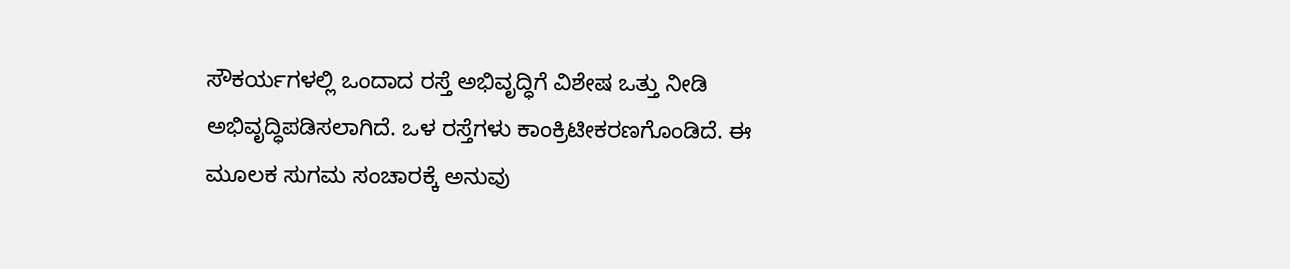ಸೌಕರ್ಯಗಳಲ್ಲಿ ಒಂದಾದ ರಸ್ತೆ ಅಭಿವೃದ್ಧಿಗೆ ವಿಶೇಷ ಒತ್ತು ನೀಡಿ ಅಭಿವೃದ್ಧಿಪಡಿಸಲಾಗಿದೆ. ಒಳ ರಸ್ತೆಗಳು ಕಾಂಕ್ರಿಟೀಕರಣಗೊಂಡಿದೆ. ಈ ಮೂಲಕ ಸುಗಮ ಸಂಚಾರಕ್ಕೆ ಅನುವು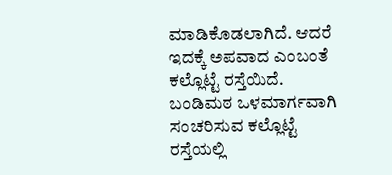ಮಾಡಿಕೊಡಲಾಗಿದೆ. ಆದರೆ ಇದಕ್ಕೆ ಅಪವಾದ ಎಂಬಂತೆ ಕಲ್ಲೊಟ್ಟೆ ರಸ್ತೆಯಿದೆ.
ಬಂಡಿಮಠ ಒಳಮಾರ್ಗವಾಗಿ ಸಂಚರಿಸುವ ಕಲ್ಲೊಟ್ಟೆ ರಸ್ತೆಯಲ್ಲಿ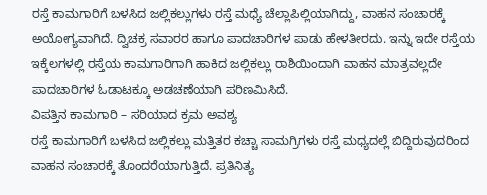ರಸ್ತೆ ಕಾಮಗಾರಿಗೆ ಬಳಸಿದ ಜಲ್ಲಿಕಲ್ಲುಗಳು ರಸ್ತೆ ಮಧ್ಯೆ ಚೆಲ್ಲಾಪಿಲ್ಲಿಯಾಗಿದ್ದು, ವಾಹನ ಸಂಚಾರಕ್ಕೆ ಅಯೋಗ್ಯವಾಗಿದೆ. ದ್ವಿಚಕ್ರ ಸವಾರರ ಹಾಗೂ ಪಾದಚಾರಿಗಳ ಪಾಡು ಹೇಳತೀರದು. ಇನ್ನು ಇದೇ ರಸ್ತೆಯ ಇಕ್ಕೆಲಗಳಲ್ಲಿ ರಸ್ತೆಯ ಕಾಮಗಾರಿಗಾಗಿ ಹಾಕಿದ ಜಲ್ಲಿಕಲ್ಲು ರಾಶಿಯಿಂದಾಗಿ ವಾಹನ ಮಾತ್ರವಲ್ಲದೇ ಪಾದಚಾರಿಗಳ ಓಡಾಟಕ್ಕೂ ಅಡಚಣೆಯಾಗಿ ಪರಿಣಮಿಸಿದೆ.
ವಿಪತ್ತಿನ ಕಾಮಗಾರಿ – ಸರಿಯಾದ ಕ್ರಮ ಅವಶ್ಯ
ರಸ್ತೆ ಕಾಮಗಾರಿಗೆ ಬಳಸಿದ ಜಲ್ಲಿಕಲ್ಲು ಮತ್ತಿತರ ಕಚ್ಚಾ ಸಾಮಗ್ರಿಗಳು ರಸ್ತೆ ಮಧ್ಯದಲ್ಲೆ ಬಿದ್ದಿರುವುದರಿಂದ ವಾಹನ ಸಂಚಾರಕ್ಕೆ ತೊಂದರೆಯಾಗುತ್ತಿದೆ. ಪ್ರತಿನಿತ್ಯ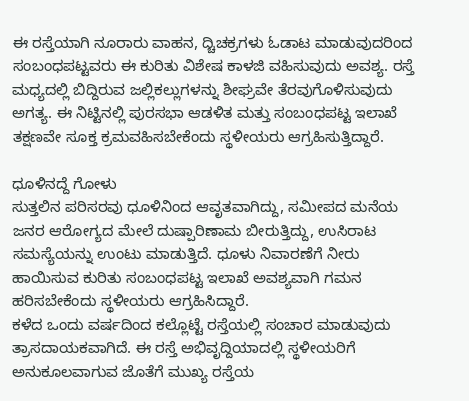ಈ ರಸ್ತೆಯಾಗಿ ನೂರಾರು ವಾಹನ, ದ್ಚಿಚಕ್ರಗಳು ಓಡಾಟ ಮಾಡುವುದರಿಂದ ಸಂಬಂಧಪಟ್ಟವರು ಈ ಕುರಿತು ವಿಶೇಷ ಕಾಳಜಿ ವಹಿಸುವುದು ಅವಶ್ಯ. ರಸ್ತೆ ಮಧ್ಯದಲ್ಲಿ ಬಿದ್ದಿರುವ ಜಲ್ಲಿಕಲ್ಲುಗಳನ್ನು ಶೀಘ್ರವೇ ತೆರವುಗೊಳಿಸುವುದು ಅಗತ್ಯ. ಈ ನಿಟ್ಟಿನಲ್ಲಿ ಪುರಸಭಾ ಆಡಳಿತ ಮತ್ತು ಸಂಬಂಧಪಟ್ಟ ಇಲಾಖೆ ತಕ್ಷಣವೇ ಸೂಕ್ತ ಕ್ರಮವಹಿಸಬೇಕೆಂದು ಸ್ಥಳೀಯರು ಆಗ್ರಹಿಸುತ್ತಿದ್ದಾರೆ.

ಧೂಳಿನದ್ದೆ ಗೋಳು
ಸುತ್ತಲಿನ ಪರಿಸರವು ಧೂಳಿನಿಂದ ಆವೃತವಾಗಿದ್ದು, ಸಮೀಪದ ಮನೆಯ ಜನರ ಆರೋಗ್ಯದ ಮೇಲೆ ದುಷ್ಪಾರಿಣಾಮ ಬೀರುತ್ತಿದ್ದು, ಉಸಿರಾಟ ಸಮಸ್ಯೆಯನ್ನು ಉಂಟು ಮಾಡುತ್ತಿದೆ. ಧೂಳು ನಿವಾರಣೆಗೆ ನೀರು ಹಾಯಿಸುವ ಕುರಿತು ಸಂಬಂಧಪಟ್ಟ ಇಲಾಖೆ ಅವಶ್ಯವಾಗಿ ಗಮನ ಹರಿಸಬೇಕೆಂದು ಸ್ಥಳೀಯರು ಆಗ್ರಹಿಸಿದ್ದಾರೆ.
ಕಳೆದ ಒಂದು ವರ್ಷದಿಂದ ಕಲ್ಲೊಟ್ಟೆ ರಸ್ತೆಯಲ್ಲಿ ಸಂಚಾರ ಮಾಡುವುದು ತ್ರಾಸದಾಯಕವಾಗಿದೆ. ಈ ರಸ್ತೆ ಅಭಿವೃದ್ದಿಯಾದಲ್ಲಿ ಸ್ಥಳೀಯರಿಗೆ ಅನುಕೂಲವಾಗುವ ಜೊತೆಗೆ ಮುಖ್ಯ ರಸ್ತೆಯ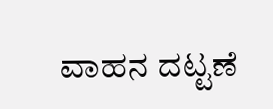ವಾಹನ ದಟ್ಟಣೆ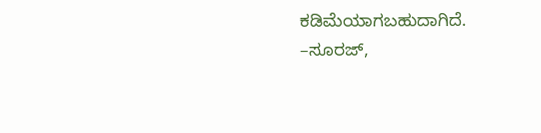ಕಡಿಮೆಯಾಗಬಹುದಾಗಿದೆ.
–ಸೂರಜ್,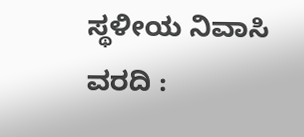ಸ್ಥಳೀಯ ನಿವಾಸಿ
ವರದಿ :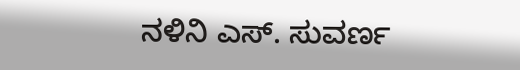ನಳಿನಿ ಎಸ್. ಸುವರ್ಣ